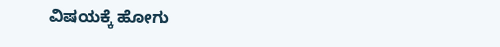ವಿಷಯಕ್ಕೆ ಹೋಗು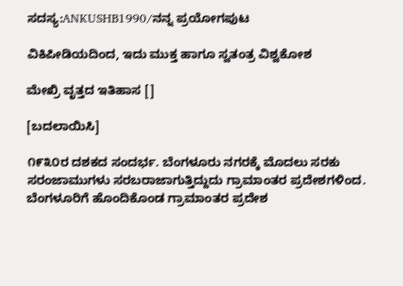ಸದಸ್ಯ:ANKUSHB1990/ನನ್ನ ಪ್ರಯೋಗಪುಟ

ವಿಕಿಪೀಡಿಯದಿಂದ, ಇದು ಮುಕ್ತ ಹಾಗೂ ಸ್ವತಂತ್ರ ವಿಶ್ವಕೋಶ

ಮೇಖ್ರಿ ವೃತ್ತದ ಇತಿಹಾಸ []

[ಬದಲಾಯಿಸಿ]

೧೯೩೦ರ ದಶಕದ ಸಂದರ್ಭ. ಬೆಂಗಳೂರು ನಗರಕ್ಕೆ ಮೊದಲು ಸರಕು ಸರಂಜಾಮುಗಳು ಸರಬರಾಜಾಗುತ್ತಿದ್ದುದು ಗ್ರಾಮಾಂತರ ಪ್ರದೇಶಗಳಿಂದ. ಬೆಂಗಳೂರಿಗೆ ಹೊಂದಿಕೊಂಡ ಗ್ರಾಮಾಂತರ ಪ್ರದೇಶ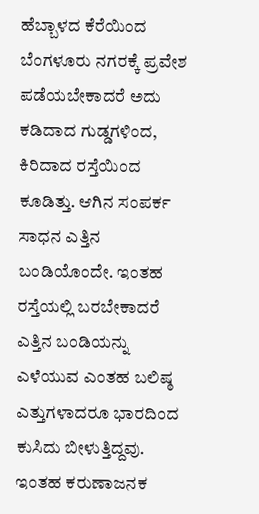ಹೆಬ್ಬಾಳದ ಕೆರೆಯಿಂದ ಬೆಂಗಳೂರು ನಗರಕ್ಕೆ ಪ್ರವೇಶ ಪಡೆಯಬೇಕಾದರೆ ಅದು ಕಡಿದಾದ ಗುಡ್ಡಗಳಿಂದ, ಕಿರಿದಾದ ರಸ್ತೆಯಿಂದ ಕೂಡಿತ್ತು. ಆಗಿನ ಸಂಪರ್ಕ ಸಾಧನ ಎತ್ತಿನ ಬಂಡಿಯೊಂದೇ. ಇಂತಹ ರಸ್ತೆಯಲ್ಲಿ ಬರಬೇಕಾದರೆ ಎತ್ತಿನ ಬಂಡಿಯನ್ನು ಎಳೆಯುವ ಎಂತಹ ಬಲಿಷ್ಠ ಎತ್ತುಗಳಾದರೂ ಭಾರದಿಂದ ಕುಸಿದು ಬೀಳುತ್ತಿದ್ದವು. ಇಂತಹ ಕರುಣಾಜನಕ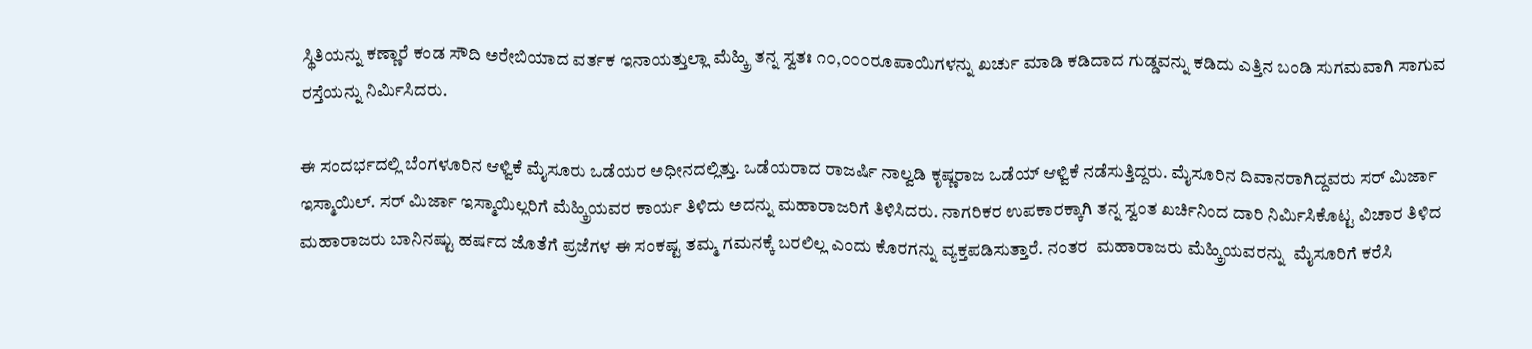ಸ್ಥಿತಿಯನ್ನು ಕಣ್ಣಾರೆ ಕಂಡ ಸೌದಿ ಅರೇಬಿಯಾದ ವರ್ತಕ ಇನಾಯತ್ತುಲ್ಲಾ ಮೆಹ್ಕ್ರಿ ತನ್ನ ಸ್ವತಃ ೧೦,೦೦೦ರೂಪಾಯಿಗಳನ್ನು ಖರ್ಚು ಮಾಡಿ ಕಡಿದಾದ ಗುಡ್ಡವನ್ನು ಕಡಿದು ಎತ್ತಿನ ಬಂಡಿ ಸುಗಮವಾಗಿ ಸಾಗುವ ರಸ್ತೆಯನ್ನು ನಿರ್ಮಿಸಿದರು.

ಈ ಸಂದರ್ಭದಲ್ಲಿ ಬೆಂಗಳೂರಿನ ಆಳ್ವಿಕೆ ಮೈಸೂರು ಒಡೆಯರ ಅಧೀನದಲ್ಲಿತ್ತು. ಒಡೆಯರಾದ ರಾಜರ್ಷಿ ನಾಲ್ವಡಿ ಕೃಷ್ಣರಾಜ ಒಡೆಯ್ ಆಳ್ವಿಕೆ ನಡೆಸುತ್ತಿದ್ದರು. ಮೈಸೂರಿನ ದಿವಾನರಾಗಿದ್ದವರು ಸರ್ ಮಿರ್ಜಾ ಇಸ್ಮಾಯಿಲ್. ಸರ್ ಮಿರ್ಜಾ ಇಸ್ಮಾಯಿಲ್ಲರಿಗೆ ಮೆಹ್ಕ್ರಿಯವರ ಕಾರ್ಯ ತಿಳಿದು ಅದನ್ನು ಮಹಾರಾಜರಿಗೆ ತಿಳಿಸಿದರು. ನಾಗರಿಕರ ಉಪಕಾರಕ್ಕಾಗಿ ತನ್ನ ಸ್ವಂತ ಖರ್ಚಿನಿಂದ ದಾರಿ ನಿರ್ಮಿಸಿಕೊಟ್ಟ ವಿಚಾರ ತಿಳಿದ ಮಹಾರಾಜರು ಬಾನಿನಷ್ಟು ಹರ್ಷದ ಜೊತೆಗೆ ಪ್ರಜೆಗಳ ಈ ಸಂಕಷ್ಟ ತಮ್ಮ ಗಮನಕ್ಕೆ ಬರಲಿಲ್ಲ ಎಂದು ಕೊರಗನ್ನು ವ್ಯಕ್ತಪಡಿಸುತ್ತಾರೆ. ನಂತರ  ಮಹಾರಾಜರು ಮೆಹ್ಕ್ರಿಯವರನ್ನು  ಮೈಸೂರಿಗೆ ಕರೆಸಿ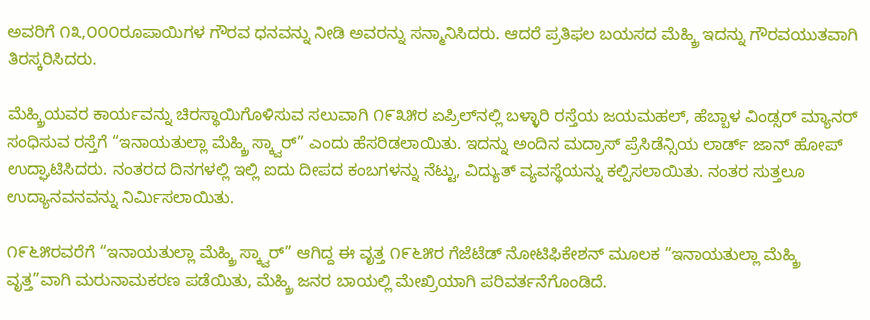ಅವರಿಗೆ ೧೩,೦೦೦ರೂಪಾಯಿಗಳ ಗೌರವ ಧನವನ್ನು ನೀಡಿ ಅವರನ್ನು ಸನ್ಮಾನಿಸಿದರು. ಆದರೆ ಪ್ರತಿಫಲ ಬಯಸದ ಮೆಹ್ಕ್ರಿ ಇದನ್ನು ಗೌರವಯುತವಾಗಿ ತಿರಸ್ಕರಿಸಿದರು.

ಮೆಹ್ಕ್ರಿಯವರ ಕಾರ್ಯವನ್ನು ಚಿರಸ್ಥಾಯಿಗೊಳಿಸುವ ಸಲುವಾಗಿ ೧೯೩೫ರ ಏಪ್ರಿಲ್‌ನಲ್ಲಿ ಬಳ್ಳಾರಿ ರಸ್ತೆಯ ಜಯಮಹಲ್, ಹೆಬ್ಬಾಳ ವಿಂಡ್ಸರ್ ಮ್ಯಾನರ್ ಸಂಧಿಸುವ ರಸ್ತೆಗೆ “ಇನಾಯತುಲ್ಲಾ ಮೆಹ್ಕ್ರಿ ಸ್ಕ್ವಾರ್” ಎಂದು ಹೆಸರಿಡಲಾಯಿತು. ಇದನ್ನು ಅಂದಿನ ಮದ್ರಾಸ್ ಪ್ರೆಸಿಡೆನ್ಸಿಯ ಲಾರ್ಡ್ ಜಾನ್ ಹೋಪ್  ಉದ್ಘಾಟಿಸಿದರು. ನಂತರದ ದಿನಗಳಲ್ಲಿ ಇಲ್ಲಿ ಐದು ದೀಪದ ಕಂಬಗಳನ್ನು ನೆಟ್ಟು, ವಿದ್ಯುತ್ ವ್ಯವಸ್ಥೆಯನ್ನು ಕಲ್ಪಿಸಲಾಯಿತು. ನಂತರ ಸುತ್ತಲೂ ಉದ್ಯಾನವನವನ್ನು ನಿರ್ಮಿಸಲಾಯಿತು.

೧೯೬೫ರವರೆಗೆ “ಇನಾಯತುಲ್ಲಾ ಮೆಹ್ಕ್ರಿ ಸ್ಕ್ವಾರ್” ಆಗಿದ್ದ ಈ ವೃತ್ತ ೧೯೬೫ರ ಗೆಜೆಟೆಡ್ ನೋಟಿಫಿಕೇಶನ್ ಮೂಲಕ “ಇನಾಯತುಲ್ಲಾ ಮೆಹ್ಕ್ರಿ ವೃತ್ತ”ವಾಗಿ ಮರುನಾಮಕರಣ ಪಡೆಯಿತು, ಮೆಹ್ಕ್ರಿ ಜನರ ಬಾಯಲ್ಲಿ ಮೇಖ್ರಿಯಾಗಿ ಪರಿವರ್ತನೆಗೊಂಡಿದೆ.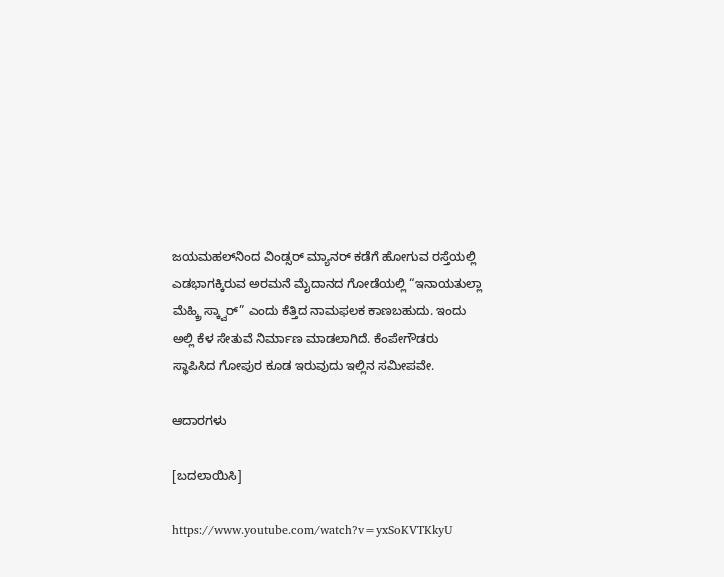ಜಯಮಹಲ್‌ನಿಂದ ವಿಂಡ್ಸರ್ ಮ್ಯಾನರ್ ಕಡೆಗೆ ಹೋಗುವ ರಸ್ತೆಯಲ್ಲಿ ಎಡಭಾಗಕ್ಕಿರುವ ಅರಮನೆ ಮೈದಾನದ ಗೋಡೆಯಲ್ಲಿ “ಇನಾಯತುಲ್ಲಾ ಮೆಹ್ಕ್ರಿ ಸ್ಕ್ವಾರ್” ಎಂದು ಕೆತ್ತಿದ ನಾಮಫಲಕ ಕಾಣಬಹುದು. ಇಂದು ಅಲ್ಲಿ ಕೆಳ ಸೇತುವೆ ನಿರ್ಮಾಣ ಮಾಡಲಾಗಿದೆ. ಕೆಂಪೇಗೌಡರು ಸ್ಥಾಪಿಸಿದ ಗೋಪುರ ಕೂಡ ಇರುವುದು ಇಲ್ಲಿನ ಸಮೀಪವೇ.

ಆದಾರಗಳು

[ಬದಲಾಯಿಸಿ]

https://www.youtube.com/watch?v=yxSoKVTKkyU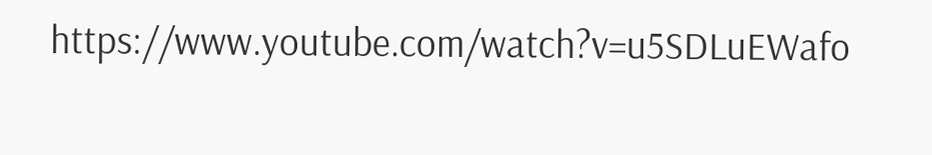https://www.youtube.com/watch?v=u5SDLuEWafo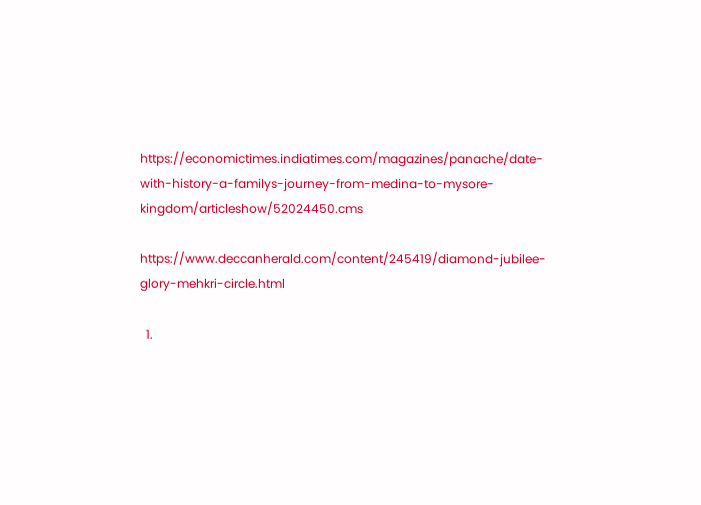https://economictimes.indiatimes.com/magazines/panache/date-with-history-a-familys-journey-from-medina-to-mysore-kingdom/articleshow/52024450.cms

https://www.deccanherald.com/content/245419/diamond-jubilee-glory-mehkri-circle.html

  1.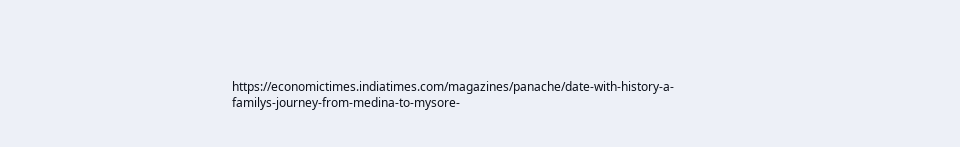https://economictimes.indiatimes.com/magazines/panache/date-with-history-a-familys-journey-from-medina-to-mysore-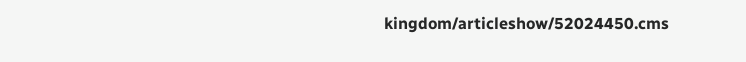kingdom/articleshow/52024450.cms